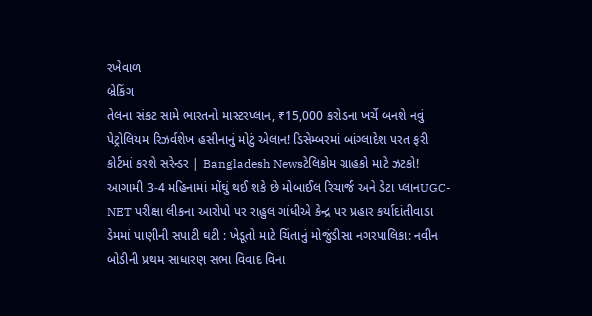રખેવાળ
બ્રેકિંગ
તેલના સંકટ સામે ભારતનો માસ્ટરપ્લાન, ₹15,000 કરોડના ખર્ચે બનશે નવું પેટ્રોલિયમ રિઝર્વશેખ હસીનાનું મોટું એલાન! ડિસેમ્બરમાં બાંગ્લાદેશ પરત ફરી કોર્ટમાં કરશે સરેન્ડર | Bangladesh Newsટેલિકોમ ગ્રાહકો માટે ઝટકો! આગામી 3-4 મહિનામાં મોંઘું થઈ શકે છે મોબાઈલ રિચાર્જ અને ડેટા પ્લાનUGC-NET પરીક્ષા લીકના આરોપો પર રાહુલ ગાંધીએ કેન્દ્ર પર પ્રહાર કર્યાદાંતીવાડા ડેમમાં પાણીની સપાટી ઘટી : ખેડૂતો માટે ચિંતાનું મોજુંડીસા નગરપાલિકા: નવીન બોડીની પ્રથમ સાધારણ સભા વિવાદ વિના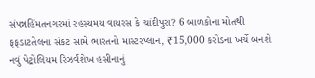સંપન્નહિંમતનગરમાં રહસ્યમય વાયરસ કે ચાંદીપુરા? 6 બાળકોના મોતથી ફફડાટતેલના સંકટ સામે ભારતનો માસ્ટરપ્લાન, ₹15,000 કરોડના ખર્ચે બનશે નવું પેટ્રોલિયમ રિઝર્વશેખ હસીનાનું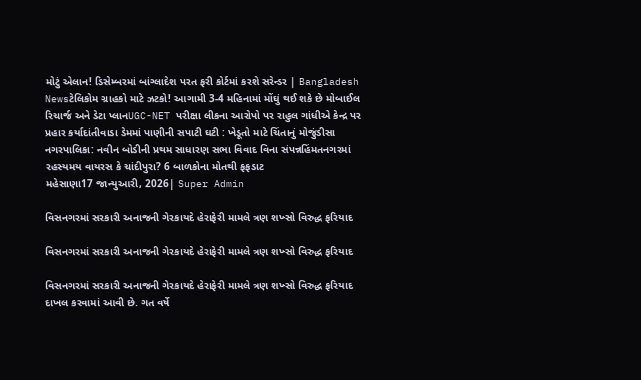મોટું એલાન! ડિસેમ્બરમાં બાંગ્લાદેશ પરત ફરી કોર્ટમાં કરશે સરેન્ડર | Bangladesh Newsટેલિકોમ ગ્રાહકો માટે ઝટકો! આગામી 3-4 મહિનામાં મોંઘું થઈ શકે છે મોબાઈલ રિચાર્જ અને ડેટા પ્લાનUGC-NET પરીક્ષા લીકના આરોપો પર રાહુલ ગાંધીએ કેન્દ્ર પર પ્રહાર કર્યાદાંતીવાડા ડેમમાં પાણીની સપાટી ઘટી : ખેડૂતો માટે ચિંતાનું મોજુંડીસા નગરપાલિકા: નવીન બોડીની પ્રથમ સાધારણ સભા વિવાદ વિના સંપન્નહિંમતનગરમાં રહસ્યમય વાયરસ કે ચાંદીપુરા? 6 બાળકોના મોતથી ફફડાટ
મહેસાણા17 જાન્યુઆરી, 2026| Super Admin

વિસનગરમાં સરકારી અનાજની ગેરકાયદે હેરાફેરી મામલે ત્રણ શખ્સો વિરુદ્ધ ફરિયાદ

વિસનગરમાં સરકારી અનાજની ગેરકાયદે હેરાફેરી મામલે ત્રણ શખ્સો વિરુદ્ધ ફરિયાદ

વિસનગરમાં સરકારી અનાજની ગેરકાયદે હેરાફેરી મામલે ત્રણ શખ્સો વિરુદ્ધ ફરિયાદ દાખલ કરવામાં આવી છે. ગત વર્ષે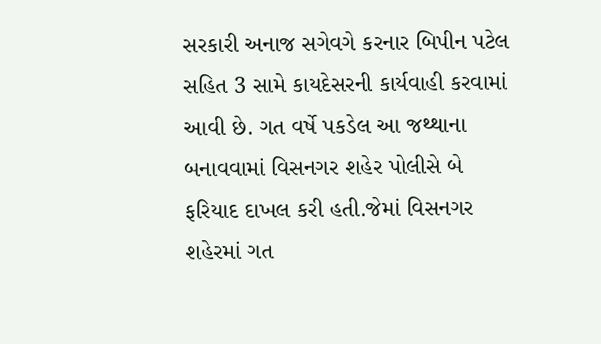સરકારી અનાજ સગેવગે કરનાર બિપીન પટેલ સહિત 3 સામે કાયદેસરની કાર્યવાહી કરવામાં આવી છે. ગત વર્ષે પકડેલ આ જથ્થાના બનાવવામાં વિસનગર શહેર પોલીસે બે ફરિયાદ દાખલ કરી હતી.જેમાં વિસનગર શહેરમાં ગત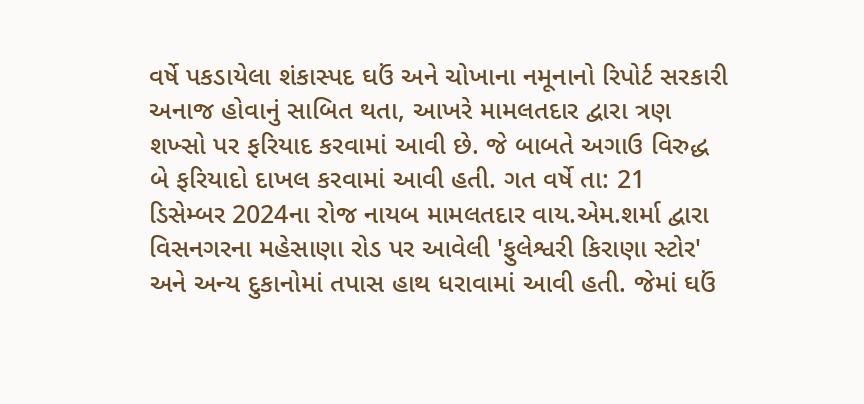વર્ષે પકડાયેલા શંકાસ્પદ ઘઉં અને ચોખાના નમૂનાનો રિપોર્ટ સરકારી અનાજ હોવાનું સાબિત થતા, આખરે મામલતદાર દ્વારા ત્રણ શખ્સો પર ફરિયાદ કરવામાં આવી છે. જે બાબતે અગાઉ વિરુદ્ધ બે ફરિયાદો દાખલ કરવામાં આવી હતી. ગત વર્ષે તા: 21 ડિસેમ્બર 2024ના રોજ નાયબ મામલતદાર વાય.એમ.શર્મા દ્વારા વિસનગરના મહેસાણા રોડ પર આવેલી 'ફુલેશ્વરી કિરાણા સ્ટોર' અને અન્ય દુકાનોમાં તપાસ હાથ ધરાવામાં આવી હતી. જેમાં ઘઉં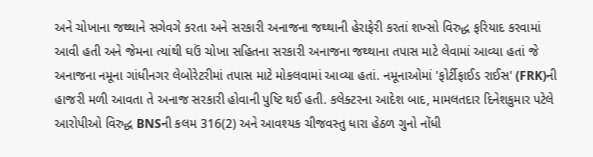અને ચોખાના જથ્થાને સગેવગે કરતા અને સરકારી અનાજના જથ્થાની હેરાફેરી કરતાં શખ્સો વિરુદ્ધ ફરિયાદ કરવામાં આવી હતી અને જેમના ત્યાંથી ઘઉં ચોખા સહિતના સરકારી અનાજના જથ્થાના તપાસ માટે લેવામાં આવ્યા હતાં જે અનાજના નમૂના ગાંધીનગર લેબોરેટરીમાં તપાસ માટે મોકલવામાં આવ્યા હતાં. નમૂનાઓમાં 'ફોર્ટીફાઈડ રાઈસ' (FRK)ની હાજરી મળી આવતા તે અનાજ સરકારી હોવાની પુષ્ટિ થઈ હતી. કલેક્ટરના આદેશ બાદ, મામલતદાર દિનેશકુમાર પટેલે આરોપીઓ વિરુદ્ધ BNSની કલમ 316(2) અને આવશ્યક ચીજવસ્તુ ધારા હેઠળ ગુનો નોંધી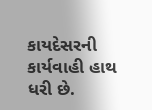કાયદેસરની કાર્યવાહી હાથ ધરી છે.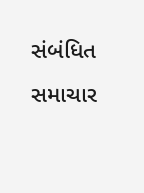સંબંધિત સમાચાર